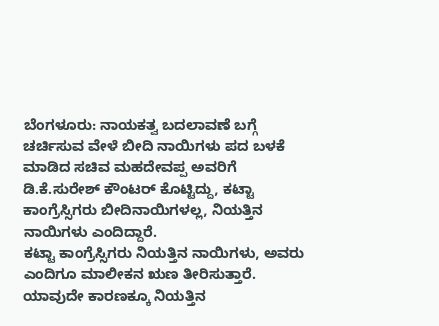ಬೆಂಗಳೂರು: ನಾಯಕತ್ವ ಬದಲಾವಣೆ ಬಗ್ಗೆ ಚರ್ಚಿಸುವ ವೇಳೆ ಬೀದಿ ನಾಯಿಗಳು ಪದ ಬಳಕೆ ಮಾಡಿದ ಸಚಿವ ಮಹದೇವಪ್ಪ ಅವರಿಗೆ ಡಿ.ಕೆ.ಸುರೇಶ್ ಕೌಂಟರ್ ಕೊಟ್ಟಿದ್ದು, ಕಟ್ಟಾ ಕಾಂಗ್ರೆಸ್ಸಿಗರು ಬೀದಿನಾಯಿಗಳಲ್ಲ, ನಿಯತ್ತಿನ ನಾಯಿಗಳು ಎಂದಿದ್ದಾರೆ.
ಕಟ್ಟಾ ಕಾಂಗ್ರೆಸ್ಸಿಗರು ನಿಯತ್ತಿನ ನಾಯಿಗಳು, ಅವರು ಎಂದಿಗೂ ಮಾಲೀಕನ ಋಣ ತೀರಿಸುತ್ತಾರೆ. ಯಾವುದೇ ಕಾರಣಕ್ಕೂ ನಿಯತ್ತಿನ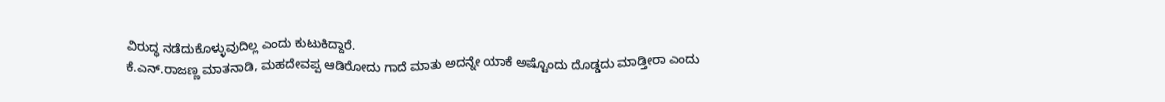ವಿರುದ್ಧ ನಡೆದುಕೊಳ್ಳುವುದಿಲ್ಲ ಎಂದು ಕುಟುಕಿದ್ದಾರೆ.
ಕೆ.ಎನ್.ರಾಜಣ್ಣ ಮಾತನಾಡಿ, ಮಹದೇವಪ್ಪ ಆಡಿರೋದು ಗಾದೆ ಮಾತು ಅದನ್ನೇ ಯಾಕೆ ಅಷ್ಟೊಂದು ದೊಡ್ಡದು ಮಾಡ್ತೀರಾ ಎಂದು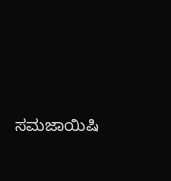ಸಮಜಾಯಿಷಿ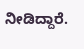ನೀಡಿದ್ದಾರೆ.